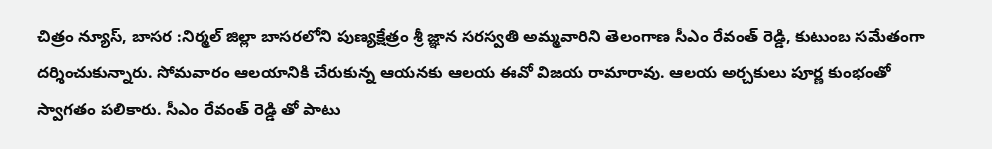చిత్రం న్యూస్, బాసర :నిర్మల్ జిల్లా బాసరలోని పుణ్యక్షేత్రం శ్రీ జ్ఞాన సరస్వతి అమ్మవారిని తెలంగాణ సీఎం రేవంత్ రెడ్డి, కుటుంబ సమేతంగా దర్శించుకున్నారు. సోమవారం ఆలయానికి చేరుకున్న ఆయనకు ఆలయ ఈవో విజయ రామారావు. ఆలయ అర్చకులు పూర్ణ కుంభంతో స్వాగతం పలికారు. సీఎం రేవంత్ రెడ్డి తో పాటు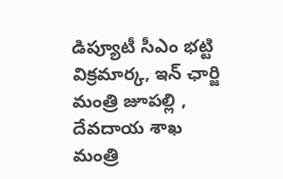డిప్యూటీ సీఎం భట్టి విక్రమార్క, ఇన్ ఛార్జి మంత్రి జూపల్లి , దేవదాయ శాఖ మంత్రి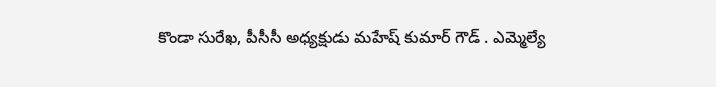కొండా సురేఖ, పీసీసీ అధ్యక్షుడు మహేష్ కుమార్ గౌడ్ . ఎమ్మెల్యే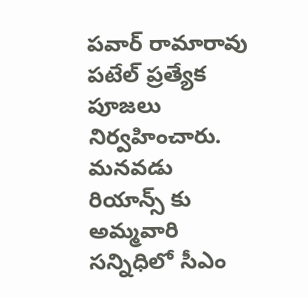పవార్ రామారావు పటేల్ ప్రత్యేక పూజలు నిర్వహించారు. మనవడు రియాన్స్ కు అమ్మవారి సన్నిధిలో సీఎం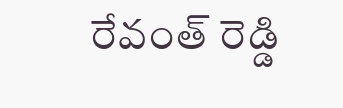రేవంత్ రెడ్డి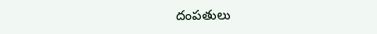దంపతులు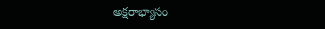అక్షరాభ్యాసం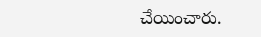చేయించారు.